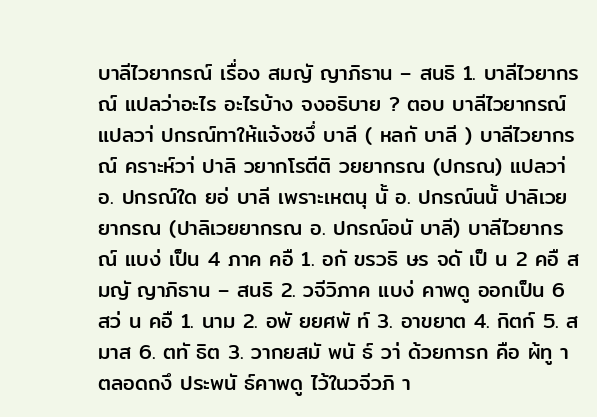บาลีไวยากรณ์ เรื่อง สมญั ญาภิธาน – สนธิ 1. บาลีไวยากรณ์ แปลว่าอะไร อะไรบ้าง จงอธิบาย ? ตอบ บาลีไวยากรณ์ แปลวา่ ปกรณ์ทาให้แจ้งซงึ่ บาลี ( หลกั บาลี ) บาลีไวยากรณ์ คราะห์วา่ ปาลิ วยากโรตีติ วยยากรณ (ปกรณ) แปลวา่ อ. ปกรณ์ใด ยอ่ บาลี เพราะเหตนุ นั้ อ. ปกรณ์นนั้ ปาลิเวยยากรณ (ปาลิเวยยากรณ อ. ปกรณ์อนั บาลี) บาลีไวยากรณ์ แบง่ เป็น 4 ภาค คอื 1. อกั ขรวธิ ษร จดั เป็ น 2 คอื สมญั ญาภิธาน – สนธิ 2. วจีวิภาค แบง่ คาพดู ออกเป็น 6 สว่ น คอื 1. นาม 2. อพั ยยศพั ท์ 3. อาขยาต 4. กิตก์ 5. สมาส 6. ตทั ธิต 3. วากยสมั พนั ธ์ วา่ ด้วยการก คือ ผ้ทู า ตลอดถงึ ประพนั ธ์คาพดู ไว้ในวจีวภิ า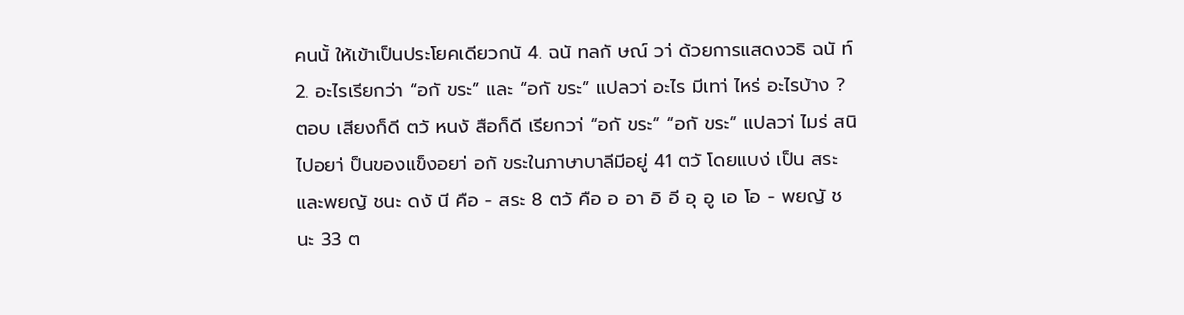คนนั้ ให้เข้าเป็นประโยคเดียวกนั 4. ฉนั ทลกั ษณ์ วา่ ด้วยการแสดงวธิ ฉนั ท์ 2. อะไรเรียกว่า “อกั ขระ” และ “อกั ขระ” แปลวา่ อะไร มีเทา่ ไหร่ อะไรบ้าง ? ตอบ เสียงก็ดี ตวั หนงั สือก็ดี เรียกวา่ “อกั ขระ” “อกั ขระ” แปลวา่ ไมร่ สนิ ไปอยา่ ป็นของแข็งอยา่ อกั ขระในภาษาบาลีมีอยู่ 41 ตวั โดยแบง่ เป็น สระและพยญั ชนะ ดงั นี คือ - สระ 8 ตวั คือ อ อา อิ อี อุ อู เอ โอ - พยญั ชนะ 33 ต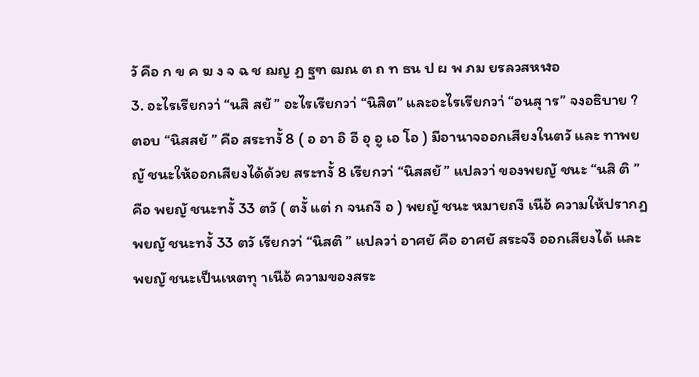วั คือ ก ข ค ฆ ง จ ฉ ช ฌญ ฏ ฐฑ ฒณ ต ถ ท ธน ป ผ พ ภม ยรลวสหฬอ
3. อะไรเรียกวา่ “นสิ สยั ” อะไรเรียกวา่ “นิสิต” และอะไรเรียกวา่ “อนสุ าร” จงอธิบาย ? ตอบ “นิสสยั ” คือ สระทงั้ 8 ( อ อา อิ อี อุ อู เอ โอ ) มีอานาจออกเสียงในตวั และ ทาพยญั ชนะให้ออกเสียงได้ด้วย สระทงั้ 8 เรียกวา่ “นิสสยั ” แปลวา่ ของพยญั ชนะ “นสิ ติ ” คือ พยญั ชนะทงั้ 33 ตวั ( ตงั้ แต่ ก จนถงึ อ ) พยญั ชนะ หมายถงึ เนือ้ ความให้ปรากฏ พยญั ชนะทงั้ 33 ตวั เรียกวา่ “นิสติ ” แปลวา่ อาศยั คือ อาศยั สระจงึ ออกเสียงได้ และ พยญั ชนะเป็นเหตทุ าเนือ้ ความของสระ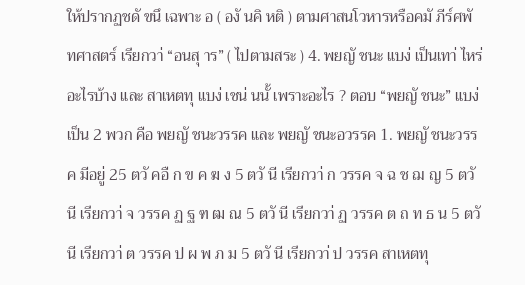ให้ปรากฏชดั ขนึ เฉพาะ อ ( องั นคิ หติ ) ตามศาสนโวหารหรือคมั ภีร์ศพั ทศาสตร์ เรียกวา่ “อนสุ าร” ( ไปตามสระ ) 4. พยญั ชนะ แบง่ เป็นเทา่ ไหร่ อะไรบ้าง และ สาเหตทุ แบง่ เชน่ นนั้ เพราะอะไร ? ตอบ “พยญั ชนะ” แบง่ เป็น 2 พวก คือ พยญั ชนะวรรค และ พยญั ชนะอวรรค 1. พยญั ชนะวรรค มีอยู่ 25 ตวั คอื ก ข ค ฆ ง 5 ตวั นี เรียกวา่ ก วรรค จ ฉ ช ฌ ญ 5 ตวั นี เรียกวา่ จ วรรค ฏ ฐ ฑ ฒ ณ 5 ตวั นี เรียกวา่ ฏ วรรค ต ถ ท ธ น 5 ตวั นี เรียกวา่ ต วรรค ป ผ พ ภ ม 5 ตวั นี เรียกวา่ ป วรรค สาเหตทุ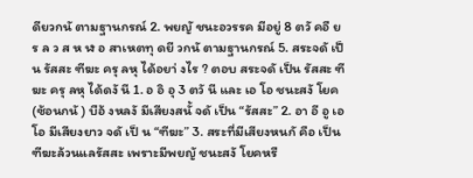ดียวกนั ตามฐานกรณ์ 2. พยญั ชนะอวรรค มีอยู่ 8 ตวั คอื ย ร ล ว ส ห ฬ อ สาเหตทุ ดยี วกนั ตามฐานกรณ์ 5. สระจดั เป็น รัสสะ ฑีฆะ ครุ ลหุ ได้อยา่ งไร ? ตอบ สระจดั เป็น รัสสะ ฑีฆะ ครุ ลหุ ได้ดงั นี 1. อ อิ อุ 3 ตวั นี และ เอ โอ ชนะสงั โยค (ซ้อนกนั ) บือ้ งหลงั มีเสียงสนั้ จดั เป็น “รัสสะ” 2. อา อี อู เอ โอ มีเสียงยาว จดั เป็ น “ฑีฆะ” 3. สระที่มีเสียงหนกั คือ เป็นฑีฆะล้วนแลรัสสะ เพราะมีพยญั ชนะสงั โยคหรื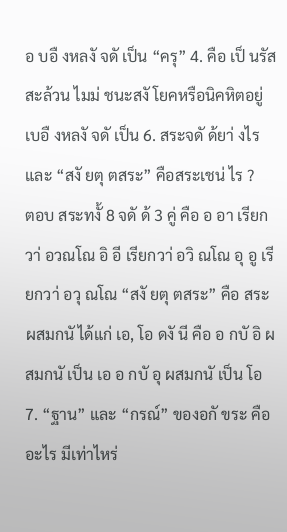อ บอื งหลงั จดั เป็น “ครุ” 4. คือ เป็ นรัสสะล้วน ไมม่ ชนะสงั โยคหรือนิคหิตอยู่ เบอื งหลงั จดั เป็น 6. สระจดั ด้ยา่ งไร และ “สงั ยตุ ตสระ” คือสระเชน่ ไร ?
ตอบ สระทงั้ 8 จดั ด้ 3 คู่ คือ อ อา เรียกวา่ อวณโณ อิ อี เรียกวา่ อวิ ณโณ อุ อู เรียกวา่ อวุ ณโณ “สงั ยตุ ตสระ” คือ สระผสมกนั ได้แก่ เอ, โอ ดงั นี คือ อ กบั อิ ผสมกนั เป็น เอ อ กบั อุ ผสมกนั เป็น โอ 7. “ฐาน” และ “กรณ์” ของอกั ขระ คืออะไร มีเท่าไหร่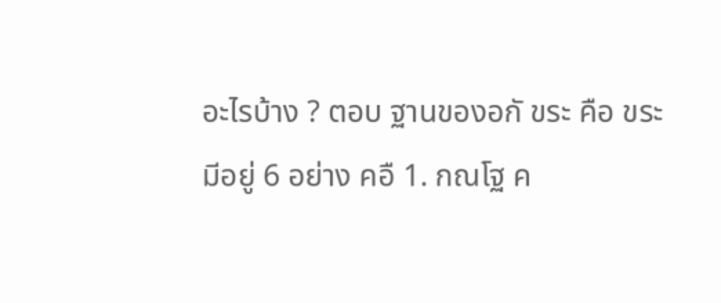อะไรบ้าง ? ตอบ ฐานของอกั ขระ คือ ขระ มีอยู่ 6 อย่าง คอื 1. กณโฐ ค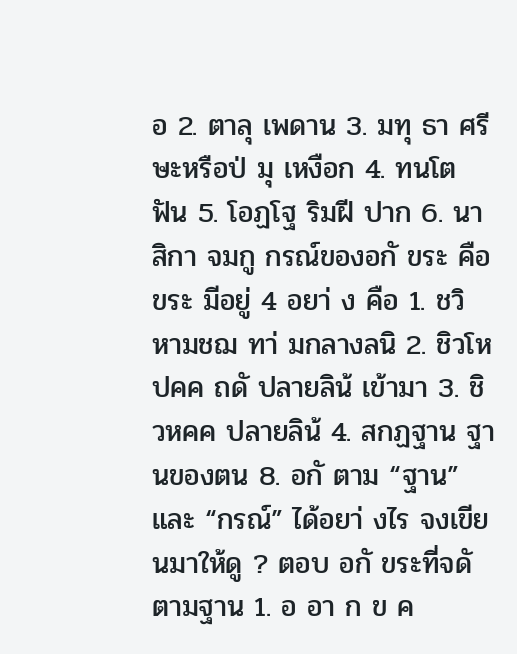อ 2. ตาลุ เพดาน 3. มทุ ธา ศรี ษะหรือป่ มุ เหงือก 4. ทนโต ฟัน 5. โอฏโฐ ริมฝี ปาก 6. นาสิกา จมกู กรณ์ของอกั ขระ คือ ขระ มีอยู่ 4 อยา่ ง คือ 1. ชวิ หามชฌ ทา่ มกลางลนิ 2. ชิวโหปคค ถดั ปลายลิน้ เข้ามา 3. ชิวหคค ปลายลิน้ 4. สกฏฐาน ฐานของตน 8. อกั ตาม “ฐาน” และ “กรณ์” ได้อยา่ งไร จงเขียนมาให้ดู ? ตอบ อกั ขระที่จดั ตามฐาน 1. อ อา ก ข ค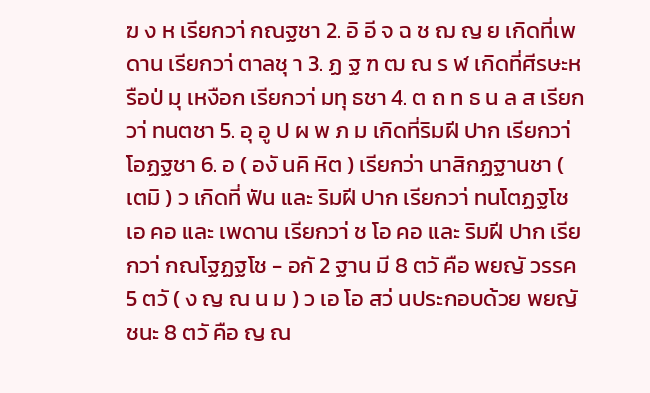ฆ ง ห เรียกวา่ กณฐชา 2. อิ อี จ ฉ ช ฌ ญ ย เกิดที่เพดาน เรียกวา่ ตาลชุ า 3. ฏ ฐ ฑ ฒ ณ ร ฬ เกิดที่ศีรษะหรือป่ มุ เหงือก เรียกวา่ มทุ ธชา 4. ต ถ ท ธ น ล ส เรียกวา่ ทนตชา 5. อุ อู ป ผ พ ภ ม เกิดที่ริมฝี ปาก เรียกวา่ โอฏฐชา 6. อ ( องั นคิ หิต ) เรียกว่า นาสิกฏฐานชา ( เตมิ ) ว เกิดที่ ฟัน และ ริมฝี ปาก เรียกวา่ ทนโตฏฐโช เอ คอ และ เพดาน เรียกวา่ ช โอ คอ และ ริมฝี ปาก เรียกวา่ กณโฐฏฐโช - อกั 2 ฐาน มี 8 ตวั คือ พยญั วรรค 5 ตวั ( ง ญ ณ น ม ) ว เอ โอ สว่ นประกอบด้วย พยญั ชนะ 8 ตวั คือ ญ ณ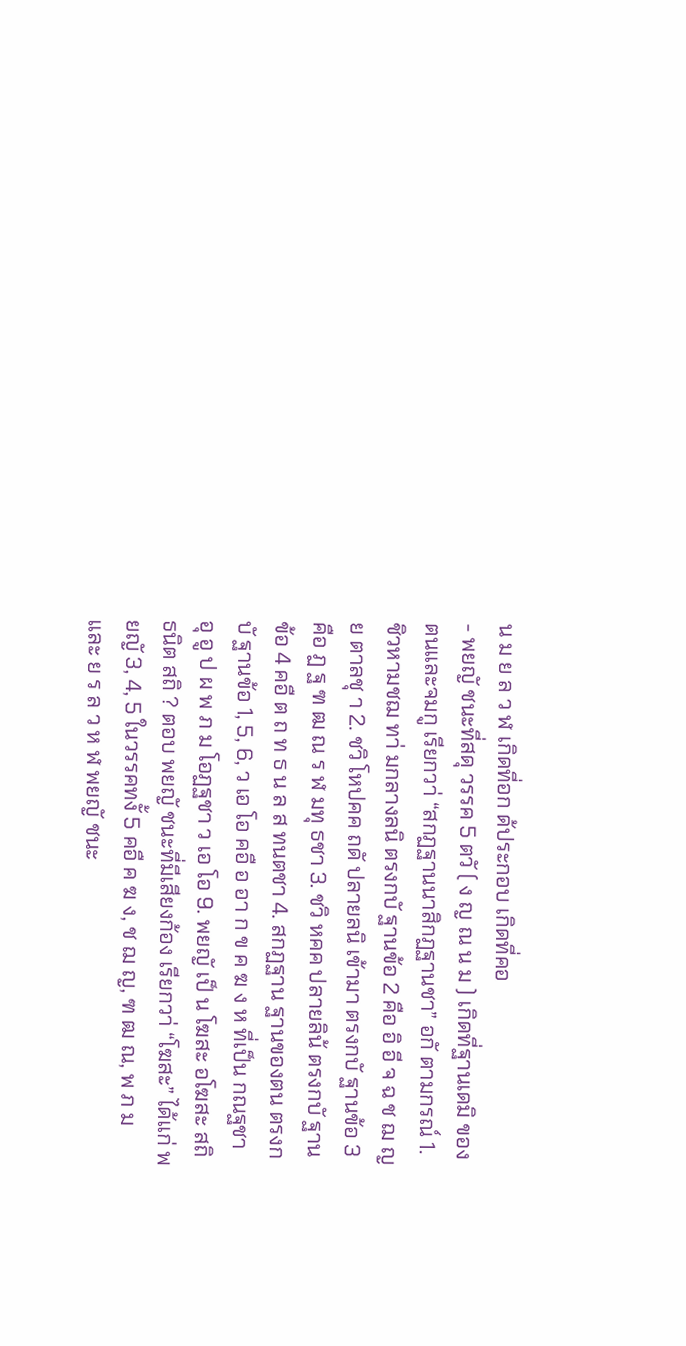น ม ย ล ว ฬ เกิดที่อก ด้ประกอบ เกิดที่คอ
- พยญั ชนะที่สดุ วรรค 5 ตวั ( ง ญ ณ น ม ) เกิดที่ฐานเดมิ ของตนและจมกู เรียกวา่ “สกฏฐานนาสิกฏฐานชา” อกั ตามกรณ์ 1. ชิวหามชฌ ทา่ มกลางลนิ ตรงกบั ฐานข้อ 2 คือ อิ อี จ ฉ ช ฌ ญ ย ตาลชุ า 2. ชวิ โหปคค ถดั ปลายลนิ เข้ามา ตรงกบั ฐานข้อ 3 คือ ฏ ฐ ฑ ฒ ณ ร ฬ มทุ ธชา 3. ชวิ หคค ปลายลิน้ ตรงกบั ฐานข้อ 4 คอื ต ถ ท ธ น ล ส ทนตชา 4. สกฏฐาน ฐานของตน ตรงกบั ฐานข้อ 1, 5, 6, ว เอ โอ คอื อ อา ก ข ค ฆ ง ห ที่เป็น กณฐชา อุ อู ป ผ พ ภ ม โอฏฐชา ว เอ โอ 9. พยญั เป็ น โฆสะ อโฆสะ สถิ ธนิต สถิ ? ตอบ พยญั ชนะที่มีเสียงก้อง เรียกวา่ “โฆสะ” ได้แก่ พยญั 3, 4, 5 ในวรรคทงั้ 5 คอื ค ฆ ง, ช ฌ ญ, ฑ ฒ ณ, พ ภ ม และ ย ร ล ว ห ฬ พยญั ชนะ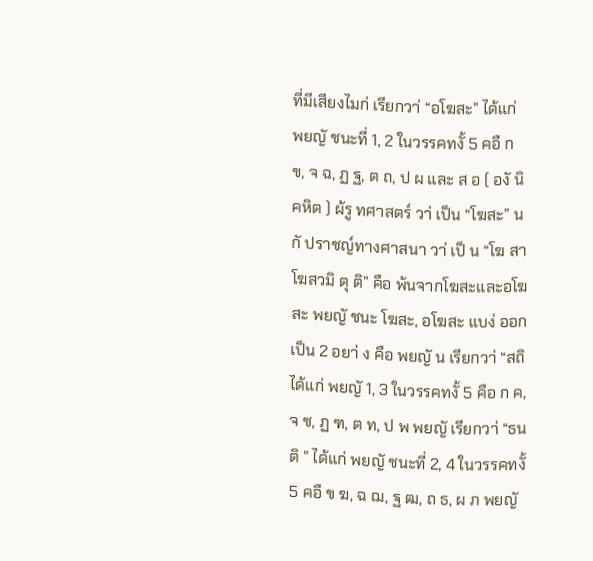ที่มีเสียงไมก่ เรียกวา่ “อโฆสะ” ได้แก่ พยญั ชนะที่ 1, 2 ในวรรคทงั้ 5 คอื ก ข, จ ฉ, ฏ ฐ, ต ถ, ป ผ และ ส อ ( องั นิคหิต ) ผ้รู ทศาสตร์ วา่ เป็น “โฆสะ” นกั ปราชญ์ทางศาสนา วา่ เป็ น “โฆ สาโฆสวมิ ตุ ติ” คือ พ้นจากโฆสะและอโฆสะ พยญั ชนะ โฆสะ, อโฆสะ แบง่ ออกเป็น 2 อยา่ ง คือ พยญั น เรียกวา่ “สถิ ได้แก่ พยญั 1, 3 ในวรรคทงั้ 5 คือ ก ค, จ ช, ฏ ฑ, ต ท, ป พ พยญั เรียกวา่ “ธนติ ” ได้แก่ พยญั ชนะที่ 2, 4 ในวรรคทงั้ 5 คอื ข ฆ, ฉ ฌ, ฐ ฒ, ถ ธ, ผ ภ พยญั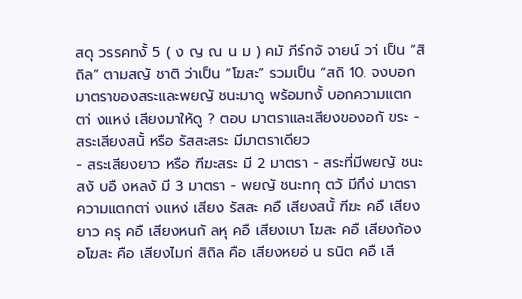สดุ วรรคทงั้ 5 ( ง ญ ณ น ม ) คมั ภีร์กจั จายน์ วา่ เป็น “สิถิล” ตามสญั ชาติ ว่าเป็น “โฆสะ” รวมเป็น “สถิ 10. จงบอกมาตราของสระและพยญั ชนะมาดู พร้อมทงั้ บอกความแตกตา่ งแหง่ เสียงมาให้ดู ? ตอบ มาตราและเสียงของอกั ขระ - สระเสียงสนั้ หรือ รัสสะสระ มีมาตราเดียว
- สระเสียงยาว หรือ ฑีฆะสระ มี 2 มาตรา - สระที่มีพยญั ชนะสงั บอื งหลงั มี 3 มาตรา - พยญั ชนะทกุ ตวั มีกึง่ มาตรา ความแตกตา่ งแหง่ เสียง รัสสะ คอื เสียงสนั้ ฑีฆะ คอื เสียงยาว ครุ คอื เสียงหนกั ลหุ คอื เสียงเบา โฆสะ คอื เสียงก้อง อโฆสะ คือ เสียงไมก่ สิถิล คือ เสียงหยอ่ น ธนิต คอื เสี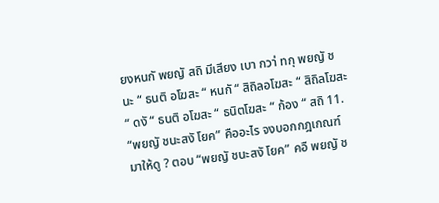ยงหนกั พยญั สถิ มีเสียง เบา กวา่ ทกุ พยญั ชนะ “ ธนติ อโฆสะ “ หนกั “ สิถิลอโฆสะ “ สิถิลโฆสะ “ ดงั “ ธนติ อโฆสะ “ ธนิตโฆสะ “ ก้อง “ สถิ 11. “พยญั ชนะสงั โยค” คืออะไร จงบอกกฎเกณฑ์มาให้ดู ? ตอบ “พยญั ชนะสงั โยค” คอื พยญั ช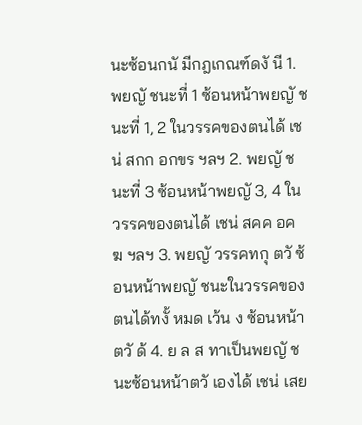นะซ้อนกนั มีกฎเกณฑ์ดงั นี 1. พยญั ชนะที่ 1 ซ้อนหน้าพยญั ชนะที่ 1, 2 ในวรรคของตนได้ เชน่ สกก อกขร ฯลฯ 2. พยญั ชนะที่ 3 ซ้อนหน้าพยญั 3, 4 ในวรรคของตนได้ เชน่ สคค อคฆ ฯลฯ 3. พยญั วรรคทกุ ตวั ซ้อนหน้าพยญั ชนะในวรรคของตนได้ทงั้ หมด เว้น ง ซ้อนหน้า ตวั ด้ 4. ย ล ส ทาเป็นพยญั ชนะซ้อนหน้าตวั เองได้ เชน่ เสย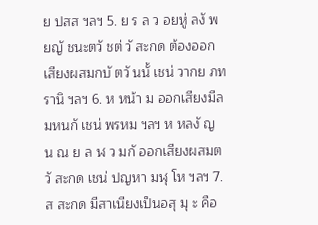ย ปสส ฯลฯ 5. ย ร ล ว อยหู่ ลงั พยญั ชนะตวั ชต่ วั สะกด ต้องออกเสียงผสมกบั ตวั นนั้ เชน่ วากย ภทรานิ ฯลฯ 6. ห หน้า ม ออกเสียงมีลมหนกั เชน่ พรหม ฯลฯ ห หลงั ญ น ณ ย ล ฬ ว มกั ออกเสียงผสมตวั สะกด เชน่ ปญหา มฬุ โห ฯลฯ 7. ส สะกด มีสาเนียงเป็นอสุ มุ ะ คือ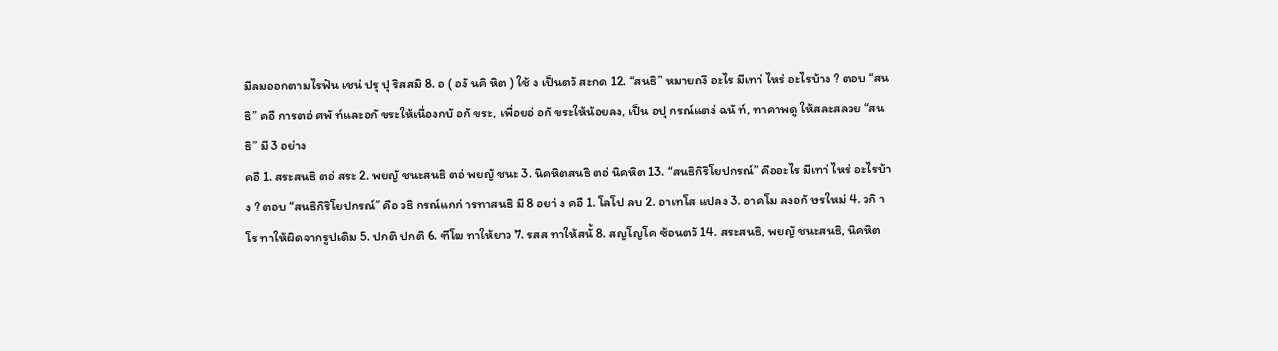มีลมออกตามไรฟัน เชน่ ปรุ ปุ ริสสมิ 8. อ ( องั นคิ หิต ) ใช้ ง เป็นตวั สะกด 12. “สนธิ” หมายถงึ อะไร มีเทา่ ไหร่ อะไรบ้าง ? ตอบ “สนธิ” คอื การตอ่ ศพั ท์และอกั ขระให้เนื่องกบั อกั ขระ, เพื่อยอ่ อกั ขระให้น้อยลง, เป็น อปุ กรณ์แตง่ ฉนั ท์, ทาคาพดู ให้สละสลวย “สนธิ” มี 3 อย่าง
คอื 1. สระสนธิ ตอ่ สระ 2. พยญั ชนะสนธิ ตอ่ พยญั ชนะ 3. นิคหิตสนธิ ตอ่ นิคหิต 13. “สนธิกิริโยปกรณ์” คืออะไร มีเทา่ ไหร่ อะไรบ้าง ? ตอบ “สนธิกิริโยปกรณ์” คือ วธิ กรณ์แกก่ ารทาสนธิ มี 8 อยา่ ง คอื 1. โลโป ลบ 2. อาเทโส แปลง 3. อาคโม ลงอกั ษรใหม่ 4. วกิ าโร ทาให้ผิดจากรูปเดิม 5. ปกติ ปกติ 6. ฑีโฆ ทาให้ยาว 7. รสส ทาให้สนั้ 8. สญโญโค ซ้อนตวั 14. สระสนธิ, พยญั ชนะสนธิ, นิคหิต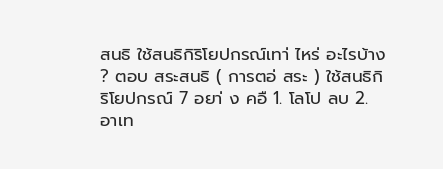สนธิ ใช้สนธิกิริโยปกรณ์เทา่ ไหร่ อะไรบ้าง ? ตอบ สระสนธิ ( การตอ่ สระ ) ใช้สนธิกิริโยปกรณ์ 7 อยา่ ง คอื 1. โลโป ลบ 2. อาเท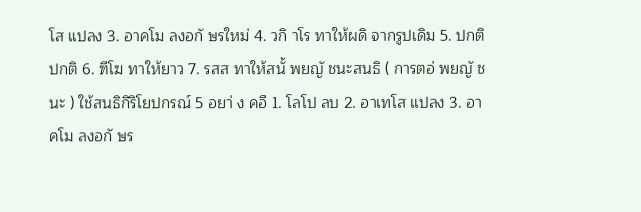โส แปลง 3. อาคโม ลงอกั ษรใหม่ 4. วกิ าโร ทาให้ผดิ จากรูปเดิม 5. ปกติ ปกติ 6. ฑีโฆ ทาให้ยาว 7. รสส ทาให้สนั้ พยญั ชนะสนธิ ( การตอ่ พยญั ชนะ ) ใช้สนธิกิริโยปกรณ์ 5 อยา่ ง คอื 1. โลโป ลบ 2. อาเทโส แปลง 3. อาคโม ลงอกั ษร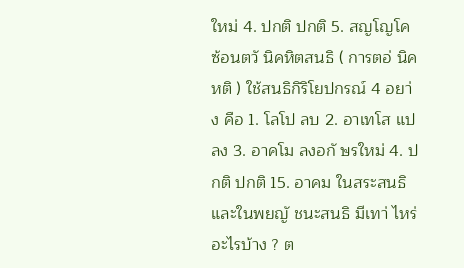ใหม่ 4. ปกติ ปกติ 5. สญโญโค ซ้อนตวั นิคหิตสนธิ ( การตอ่ นิคหติ ) ใช้สนธิกิริโยปกรณ์ 4 อยา่ ง คือ 1. โลโป ลบ 2. อาเทโส แปลง 3. อาคโม ลงอกั ษรใหม่ 4. ปกติ ปกติ 15. อาคม ในสระสนธิและในพยญั ชนะสนธิ มีเทา่ ไหร่ อะไรบ้าง ? ต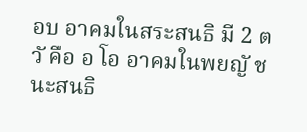อบ อาคมในสระสนธิ มี 2 ตวั คือ อ โอ อาคมในพยญั ชนะสนธิ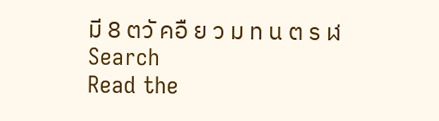มี 8 ตวั คอื ย ว ม ท น ต ร ฬ
Search
Read the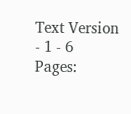Text Version
- 1 - 6
Pages: